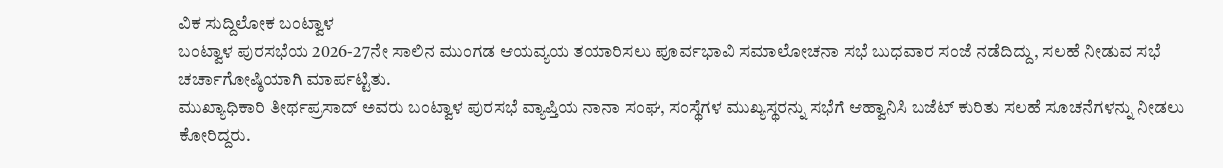ವಿಕ ಸುದ್ದಿಲೋಕ ಬಂಟ್ವಾಳ
ಬಂಟ್ವಾಳ ಪುರಸಭೆಯ 2026-27ನೇ ಸಾಲಿನ ಮುಂಗಡ ಆಯವ್ಯಯ ತಯಾರಿಸಲು ಪೂರ್ವಭಾವಿ ಸಮಾಲೋಚನಾ ಸಭೆ ಬುಧವಾರ ಸಂಜೆ ನಡೆದಿದ್ದು, ಸಲಹೆ ನೀಡುವ ಸಭೆ ಚರ್ಚಾಗೋಷ್ಠಿಯಾಗಿ ಮಾರ್ಪಟ್ಟಿತು.
ಮುಖ್ಯಾಧಿಕಾರಿ ತೀರ್ಥಪ್ರಸಾದ್ ಅವರು ಬಂಟ್ವಾಳ ಪುರಸಭೆ ವ್ಯಾಪ್ತಿಯ ನಾನಾ ಸಂಘ, ಸಂಸ್ಥೆಗಳ ಮುಖ್ಯಸ್ಥರನ್ನು ಸಭೆಗೆ ಆಹ್ವಾನಿಸಿ ಬಜೆಟ್ ಕುರಿತು ಸಲಹೆ ಸೂಚನೆಗಳನ್ನು ನೀಡಲು ಕೋರಿದ್ದರು.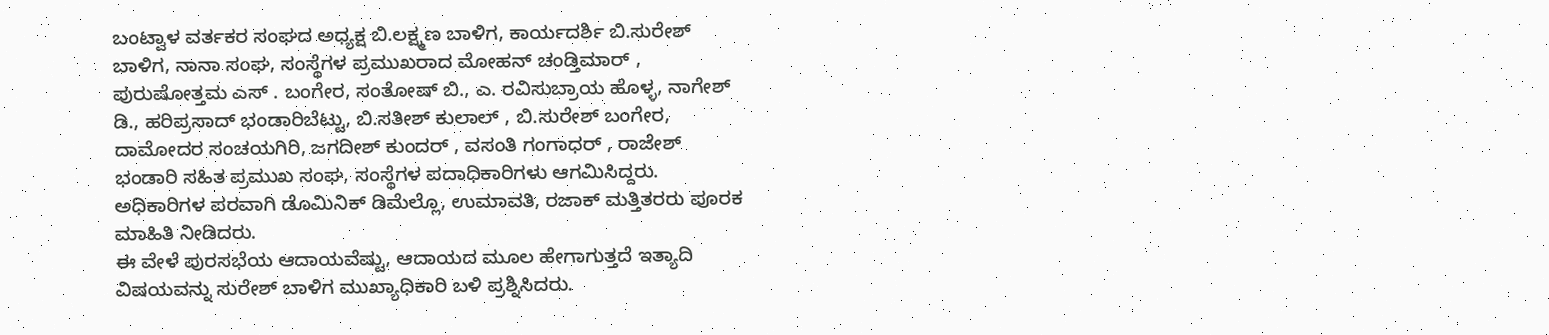ಬಂಟ್ವಾಳ ವರ್ತಕರ ಸಂಘದ ಅಧ್ಯಕ್ಷ ಬಿ.ಲಕ್ಷ್ಮಣ ಬಾಳಿಗ, ಕಾರ್ಯದರ್ಶಿ ಬಿ.ಸುರೇಶ್ ಬಾಳಿಗ, ನಾನಾ ಸಂಘ, ಸಂಸ್ಥೆಗಳ ಪ್ರಮುಖರಾದ ಮೋಹನ್ ಚಂಡ್ತಿಮಾರ್ , ಪುರುಷೋತ್ತಮ ಎಸ್ . ಬಂಗೇರ, ಸಂತೋಷ್ ಬಿ., ಎ. ರವಿಸುಬ್ರಾಯ ಹೊಳ್ಳ, ನಾಗೇಶ್ ಡಿ., ಹರಿಪ್ರಸಾದ್ ಭಂಡಾರಿಬೆಟ್ಟು, ಬಿ.ಸತೀಶ್ ಕುಲಾಲ್ , ಬಿ.ಸುರೇಶ್ ಬಂಗೇರ, ದಾಮೋದರ ಸಂಚಯಗಿರಿ, ಜಗದೀಶ್ ಕುಂದರ್ , ವಸಂತಿ ಗಂಗಾಧರ್ , ರಾಜೇಶ್ ಭಂಡಾರಿ ಸಹಿತ ಪ್ರಮುಖ ಸಂಘ, ಸಂಸ್ಥೆಗಳ ಪದಾಧಿಕಾರಿಗಳು ಆಗಮಿಸಿದ್ದರು. ಅಧಿಕಾರಿಗಳ ಪರವಾಗಿ ಡೊಮಿನಿಕ್ ಡಿಮೆಲ್ಲೊ, ಉಮಾವತಿ, ರಜಾಕ್ ಮತ್ತಿತರರು ಪೂರಕ ಮಾಹಿತಿ ನೀಡಿದರು.
ಈ ವೇಳೆ ಪುರಸಭೆಯ ಆದಾಯವೆಷ್ಟು, ಆದಾಯದ ಮೂಲ ಹೇಗಾಗುತ್ತದೆ ಇತ್ಯಾದಿ ವಿಷಯವನ್ನು ಸುರೇಶ್ ಬಾಳಿಗ ಮುಖ್ಯಾಧಿಕಾರಿ ಬಳಿ ಪ್ರಶ್ನಿಸಿದರು.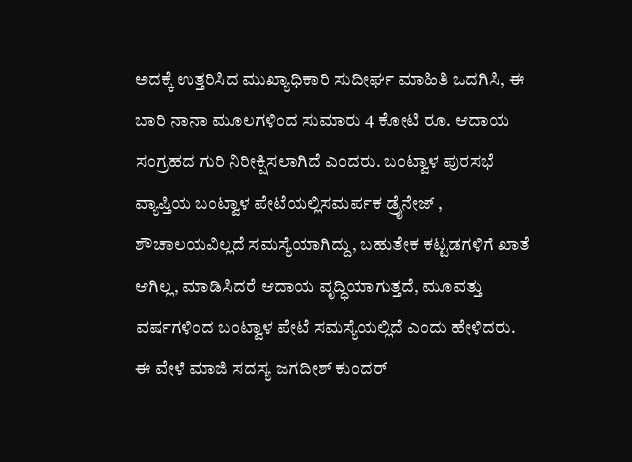ಅದಕ್ಕೆ ಉತ್ತರಿಸಿದ ಮುಖ್ಯಾಧಿಕಾರಿ ಸುದೀರ್ಘ ಮಾಹಿತಿ ಒದಗಿಸಿ, ಈ ಬಾರಿ ನಾನಾ ಮೂಲಗಳಿಂದ ಸುಮಾರು 4 ಕೋಟಿ ರೂ. ಆದಾಯ ಸಂಗ್ರಹದ ಗುರಿ ನಿರೀಕ್ಷಿಸಲಾಗಿದೆ ಎಂದರು. ಬಂಟ್ವಾಳ ಪುರಸಭೆ ವ್ಯಾಪ್ತಿಯ ಬಂಟ್ವಾಳ ಪೇಟೆಯಲ್ಲಿಸಮರ್ಪಕ ಡ್ರೈನೇಜ್ , ಶೌಚಾಲಯವಿಲ್ಲದೆ ಸಮಸ್ಯೆಯಾಗಿದ್ದು, ಬಹುತೇಕ ಕಟ್ಟಡಗಳಿಗೆ ಖಾತೆ ಆಗಿಲ್ಲ, ಮಾಡಿಸಿದರೆ ಆದಾಯ ವೃದ್ಧಿಯಾಗುತ್ತದೆ, ಮೂವತ್ತು ವರ್ಷಗಳಿಂದ ಬಂಟ್ವಾಳ ಪೇಟೆ ಸಮಸ್ಯೆಯಲ್ಲಿದೆ ಎಂದು ಹೇಳಿದರು. ಈ ವೇಳೆ ಮಾಜಿ ಸದಸ್ಯ ಜಗದೀಶ್ ಕುಂದರ್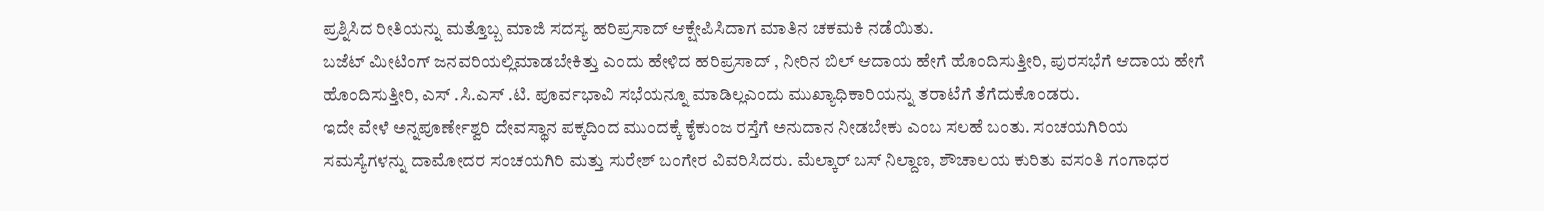ಪ್ರಶ್ನಿಸಿದ ರೀತಿಯನ್ನು ಮತ್ತೊಬ್ಬ ಮಾಜಿ ಸದಸ್ಯ ಹರಿಪ್ರಸಾದ್ ಆಕ್ಷೇಪಿಸಿದಾಗ ಮಾತಿನ ಚಕಮಕಿ ನಡೆಯಿತು.
ಬಜೆಟ್ ಮೀಟಿಂಗ್ ಜನವರಿಯಲ್ಲಿಮಾಡಬೇಕಿತ್ತು ಎಂದು ಹೇಳಿದ ಹರಿಪ್ರಸಾದ್ , ನೀರಿನ ಬಿಲ್ ಆದಾಯ ಹೇಗೆ ಹೊಂದಿಸುತ್ತೀರಿ, ಪುರಸಭೆಗೆ ಆದಾಯ ಹೇಗೆ ಹೊಂದಿಸುತ್ತೀರಿ, ಎಸ್ .ಸಿ.ಎಸ್ .ಟಿ. ಪೂರ್ವಭಾವಿ ಸಭೆಯನ್ನೂ ಮಾಡಿಲ್ಲಎಂದು ಮುಖ್ಯಾಧಿಕಾರಿಯನ್ನು ತರಾಟೆಗೆ ತೆಗೆದುಕೊಂಡರು.
ಇದೇ ವೇಳೆ ಅನ್ನಪೂರ್ಣೇಶ್ವರಿ ದೇವಸ್ಥಾನ ಪಕ್ಕದಿಂದ ಮುಂದಕ್ಕೆ ಕೈಕುಂಜ ರಸ್ತೆಗೆ ಅನುದಾನ ನೀಡಬೇಕು ಎಂಬ ಸಲಹೆ ಬಂತು. ಸಂಚಯಗಿರಿಯ ಸಮಸ್ಯೆಗಳನ್ನು ದಾಮೋದರ ಸಂಚಯಗಿರಿ ಮತ್ತು ಸುರೇಶ್ ಬಂಗೇರ ವಿವರಿಸಿದರು. ಮೆಲ್ಕಾರ್ ಬಸ್ ನಿಲ್ದಾಣ, ಶೌಚಾಲಯ ಕುರಿತು ವಸಂತಿ ಗಂಗಾಧರ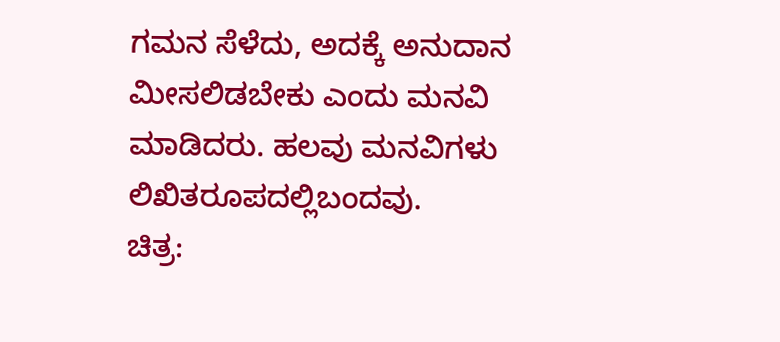ಗಮನ ಸೆಳೆದು, ಅದಕ್ಕೆ ಅನುದಾನ ಮೀಸಲಿಡಬೇಕು ಎಂದು ಮನವಿ ಮಾಡಿದರು. ಹಲವು ಮನವಿಗಳು ಲಿಖಿತರೂಪದಲ್ಲಿಬಂದವು.
ಚಿತ್ರ: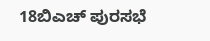18ಬಿಎಚ್ ಪುರಸಭೆ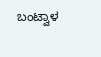ಬಂಟ್ವಾಳ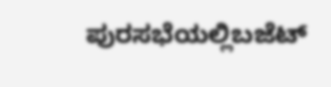ಪುರಸಭೆಯಲ್ಲಿಬಜೆಟ್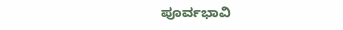ಪೂರ್ವಭಾವಿ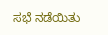ಸಭೆ ನಡೆಯಿತು